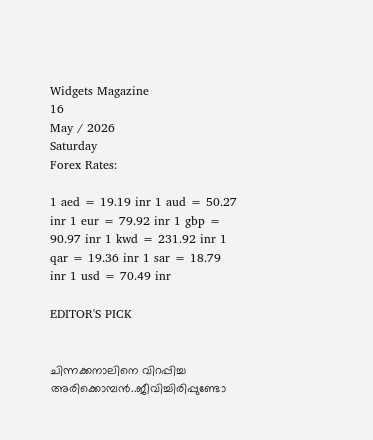Widgets Magazine
16
May / 2026
Saturday
Forex Rates:

1 aed = 19.19 inr 1 aud = 50.27 inr 1 eur = 79.92 inr 1 gbp = 90.97 inr 1 kwd = 231.92 inr 1 qar = 19.36 inr 1 sar = 18.79 inr 1 usd = 70.49 inr

EDITOR'S PICK


ചിന്നക്കനാലിനെ വിറപ്പിച്ച അരിക്കൊമ്പന്‍..ജീവിച്ചിരിപ്പുണ്ടോ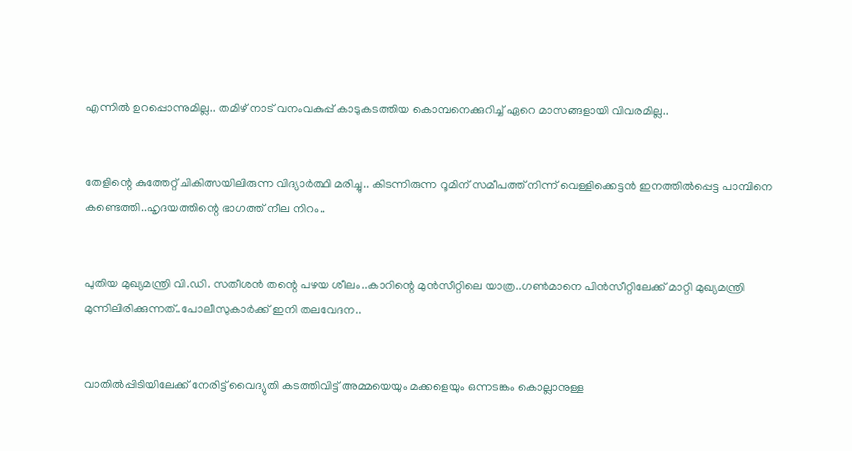എന്നില്‍ ഉറപ്പൊന്നുമില്ല.. തമിഴ് നാട് വനംവകുപ്പ് കാടുകടത്തിയ കൊമ്പനെക്കുറിച്ച് ഏറെ മാസങ്ങളായി വിവരമില്ല..


തേളിന്റെ കുത്തേറ്റ് ചികിത്സയിലിരുന്ന വിദ്യാർത്ഥി മരിച്ചു.. കിടന്നിരുന്ന റൂമിന് സമീപത്ത് നിന്ന് വെള്ളിക്കെട്ടൻ ഇനത്തിൽപ്പെട്ട പാമ്പിനെ കണ്ടെത്തി..ഹൃദയത്തിന്റെ ഭാഗത്ത് നീല നിറം..


പുതിയ മുഖ്യമന്ത്രി വി.ഡി. സതീശന്‍ തന്റെ പഴയ ശീലം..കാറിന്റെ മുന്‍സീറ്റിലെ യാത്ര..ഗണ്‍മാനെ പിന്‍സീറ്റിലേക്ക് മാറ്റി മുഖ്യമന്ത്രി മുന്നിലിരിക്കുന്നത്..പോലീസുകാർക്ക് ഇനി തലവേദന..


വാതില്‍പ്പിടിയിലേക്ക് നേരിട്ട് വൈദ്യുതി കടത്തിവിട്ട് അമ്മയെയും മക്കളെയും ഒന്നടങ്കം കൊല്ലാനുള്ള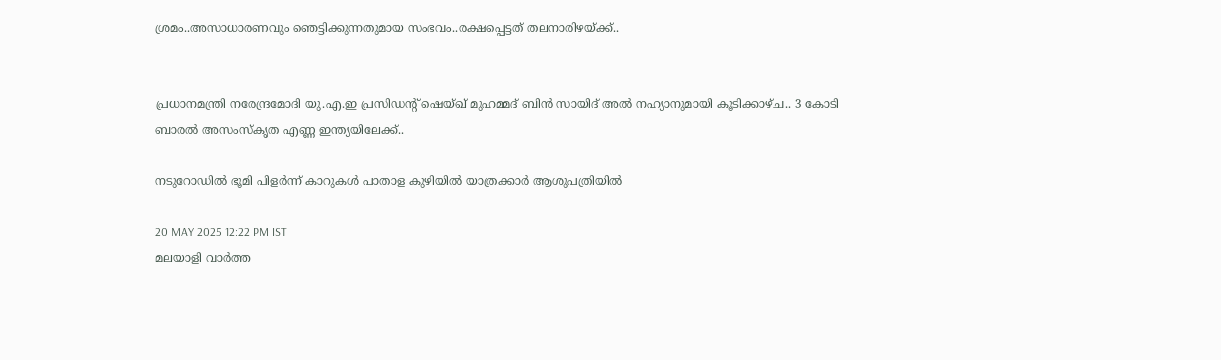ശ്രമം..അസാധാരണവും ഞെട്ടിക്കുന്നതുമായ സംഭവം..രക്ഷപ്പെട്ടത് തലനാരിഴയ്ക്ക്..


പ്രധാനമന്ത്രി നരേന്ദ്രമോദി യു.എ.ഇ പ്രസിഡന്റ് ഷെയ്ഖ് മുഹമ്മദ് ബിൻ സായിദ് അൽ നഹ്യാനുമായി കൂടിക്കാഴ്ച.. 3 കോടി ബാരൽ അസംസ്കൃത എണ്ണ ഇന്ത്യയിലേക്ക്..

നടുറോഡിൽ ഭൂമി പിളർന്ന് കാറുകൾ പാതാള കുഴിയിൽ യാത്രക്കാർ ആശുപത്രിയിൽ

20 MAY 2025 12:22 PM IST
മലയാളി വാര്‍ത്ത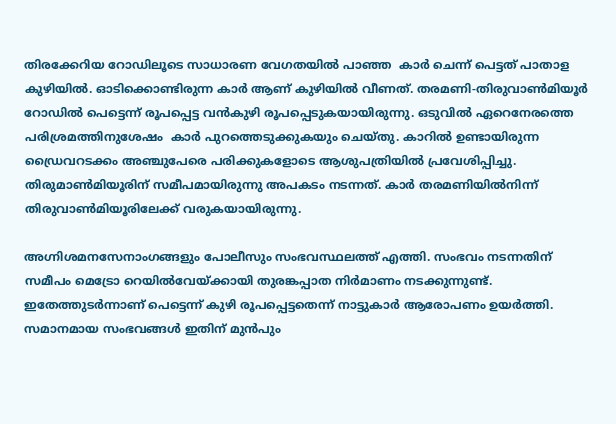തിരക്കേറിയ റോഡിലൂടെ സാധാരണ വേഗതയിൽ പാഞ്ഞ  കാർ ചെന്ന് പെട്ടത് പാതാള കുഴിയിൽ. ഓടിക്കൊണ്ടിരുന്ന കാർ ആണ് കുഴിയിൽ വീണത്. തരമണി-തിരുവാണ്‍മിയൂര്‍ റോഡില്‍ പെട്ടെന്ന് രൂപപ്പെട്ട വന്‍കുഴി രൂപപ്പെടുകയായിരുന്നു. ഒടുവിൽ ഏറെനേരത്തെ പരിശ്രമത്തിനുശേഷം  കാര്‍ പുറത്തെടുക്കുകയും ചെയ്തു. കാറിൽ ഉണ്ടായിരുന്ന ഡ്രൈവറടക്കം അഞ്ചുപേരെ പരിക്കുകളോടെ ആശുപത്രിയില്‍ പ്രവേശിപ്പിച്ചു. തിരുമാണ്‍മിയൂരിന് സമീപമായിരുന്നു അപകടം നടന്നത്. കാര്‍ തരമണിയില്‍നിന്ന് തിരുവാണ്‍മിയൂരിലേക്ക് വരുകയായിരുന്നു.

അഗ്നിശമനസേനാംഗങ്ങളും പോലീസും സംഭവസ്ഥലത്ത് എത്തി. സംഭവം നടന്നതിന് സമീപം മെട്രോ റെയില്‍വേയ്ക്കായി തുരങ്കപ്പാത നിര്‍മാണം നടക്കുന്നുണ്ട്. ഇതേത്തുടര്‍ന്നാണ് പെട്ടെന്ന് കുഴി രൂപപ്പെട്ടതെന്ന് നാട്ടുകാർ ആരോപണം ഉയർത്തി. സമാനമായ സംഭവങ്ങള്‍ ഇതിന് മുന്‍പും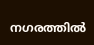നഗരത്തില്‍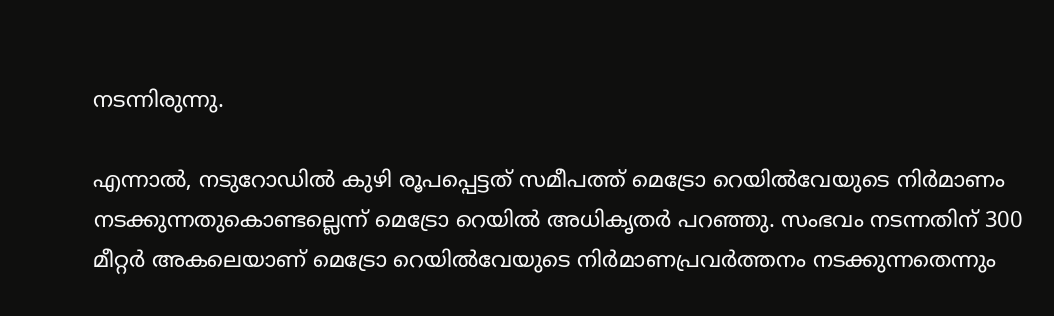നടന്നിരുന്നു.

എന്നാല്‍, നടുറോഡില്‍ കുഴി രൂപപ്പെട്ടത് സമീപത്ത് മെട്രോ റെയില്‍വേയുടെ നിര്‍മാണം നടക്കുന്നതുകൊണ്ടല്ലെന്ന് മെട്രോ റെയില്‍ അധികൃതര്‍ പറഞ്ഞു. സംഭവം നടന്നതിന് 300 മീറ്റര്‍ അകലെയാണ് മെട്രോ റെയില്‍വേയുടെ നിര്‍മാണപ്രവര്‍ത്തനം നടക്കുന്നതെന്നും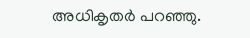അധികൃതര്‍ പറഞ്ഞു.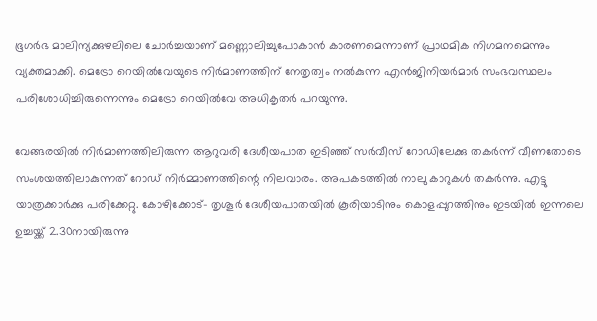ഭൂഗര്‍ഭ മാലിന്യക്കുഴലിലെ ചോര്‍ച്ചയാണ് മണ്ണൊലിച്ചുപോകാന്‍ കാരണമെന്നാണ് പ്രാഥമിക നിഗമനമെന്നും വ്യക്തമാക്കി. മെട്രോ റെയില്‍വേയുടെ നിര്‍മാണത്തിന് നേതൃത്വം നല്‍കുന്ന എന്‍ജിനിയര്‍മാര്‍ സംഭവസ്ഥലം പരിശോധിച്ചിരുന്നെന്നും മെട്രോ റെയില്‍വേ അധികൃതര്‍ പറയുന്നു.

വേങ്ങരയില്‍ നിര്‍മാണത്തിലിരുന്ന ആറുവരി ദേശീയപാത ഇടിഞ്ഞ് സര്‍വീസ് റോഡിലേക്കു തകര്‍ന്ന് വീണതോടെ സംശയത്തിലാകുന്നത് റോഡ് നിര്‍മ്മാണത്തിന്റെ നിലവാരം. അപകടത്തില്‍ നാലു കാറുകള്‍ തകര്‍ന്നു. എട്ടു യാത്രക്കാര്‍ക്കു പരിക്കേറ്റു. കോഴിക്കോട്- തൃശൂര്‍ ദേശീയപാതയില്‍ കൂരിയാടിനും കൊളപ്പുറത്തിനും ഇടയില്‍ ഇന്നലെ ഉച്ചയ്ക്ക് 2.30നായിരുന്നു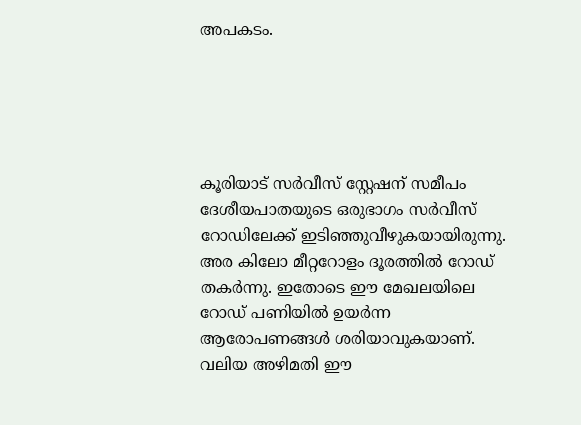അപകടം.





കൂരിയാട് സര്‍വീസ് സ്റ്റേഷന് സമീപം ദേശീയപാതയുടെ ഒരുഭാഗം സര്‍വീസ് റോഡിലേക്ക് ഇടിഞ്ഞുവീഴുകയായിരുന്നു. അര കിലോ മീറ്ററോളം ദൂരത്തില്‍ റോഡ് തകര്‍ന്നു. ഇതോടെ ഈ മേഖലയിലെ റോഡ് പണിയില്‍ ഉയര്‍ന്ന ആരോപണങ്ങള്‍ ശരിയാവുകയാണ്. വലിയ അഴിമതി ഈ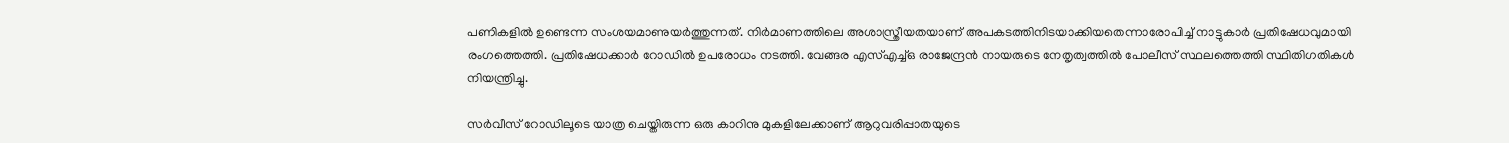പണികളില്‍ ഉണ്ടെന്ന സംശയമാണുയര്‍ത്തുന്നത്. നിര്‍മാണത്തിലെ അശാസ്ത്രീയതയാണ് അപകടത്തിനിടയാക്കിയതെന്നാരോപിച്ച് നാട്ടുകാര്‍ പ്രതിഷേധവുമായി രംഗത്തെത്തി. പ്രതിഷേധക്കാര്‍ റോഡില്‍ ഉപരോധം നടത്തി. വേങ്ങര എസ്എച്ച്ഒ രാജേന്ദ്രന്‍ നായരുടെ നേതൃത്വത്തില്‍ പോലീസ് സ്ഥലത്തെത്തി സ്ഥിതിഗതികള്‍ നിയന്ത്രിച്ചു.

സര്‍വീസ് റോഡിലൂടെ യാത്ര ചെയ്തിരുന്ന ഒരു കാറിനു മുകളിലേക്കാണ് ആറുവരിപ്പാതയുടെ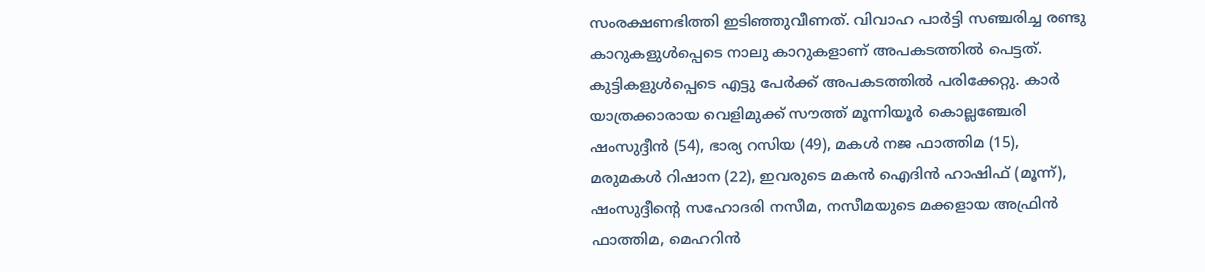സംരക്ഷണഭിത്തി ഇടിഞ്ഞുവീണത്. വിവാഹ പാര്‍ട്ടി സഞ്ചരിച്ച രണ്ടു കാറുകളുള്‍പ്പെടെ നാലു കാറുകളാണ് അപകടത്തില്‍ പെട്ടത്. കുട്ടികളുള്‍പ്പെടെ എട്ടു പേര്‍ക്ക് അപകടത്തില്‍ പരിക്കേറ്റു. കാര്‍ യാത്രക്കാരായ വെളിമുക്ക് സൗത്ത് മൂന്നിയൂര്‍ കൊല്ലഞ്ചേരി ഷംസുദ്ദീന്‍ (54), ഭാര്യ റസിയ (49), മകള്‍ നജ ഫാത്തിമ (15), മരുമകള്‍ റിഷാന (22), ഇവരുടെ മകന്‍ ഐദിന്‍ ഹാഷിഫ് (മൂന്ന്), ഷംസുദ്ദീന്റെ സഹോദരി നസീമ, നസീമയുടെ മക്കളായ അഫ്രിന്‍ ഫാത്തിമ, മെഹറിന്‍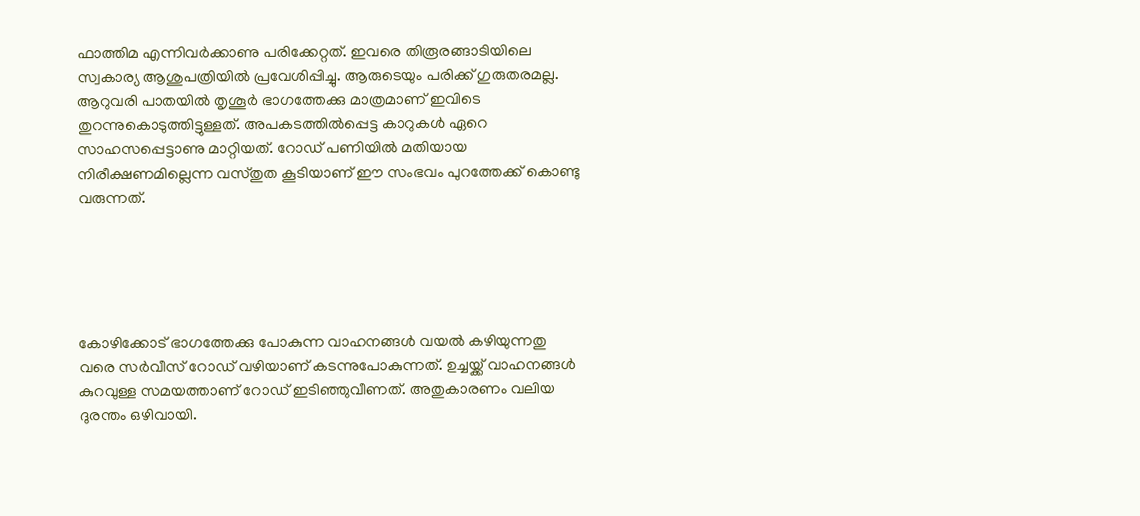ഫാത്തിമ എന്നിവര്‍ക്കാണു പരിക്കേറ്റത്. ഇവരെ തിരൂരങ്ങാടിയിലെ സ്വകാര്യ ആശുപത്രിയില്‍ പ്രവേശിപ്പിച്ചു. ആരുടെയും പരിക്ക് ഗുരുതരമല്ല. ആറുവരി പാതയില്‍ തൃശൂര്‍ ഭാഗത്തേക്കു മാത്രമാണ് ഇവിടെ തുറന്നുകൊടുത്തിട്ടുള്ളത്. അപകടത്തില്‍പ്പെട്ട കാറുകള്‍ ഏറെ സാഹസപ്പെട്ടാണു മാറ്റിയത്. റോഡ് പണിയില്‍ മതിയായ നിരീക്ഷണമില്ലെന്ന വസ്തുത കൂടിയാണ് ഈ സംഭവം പുറത്തേക്ക് കൊണ്ടു വരുന്നത്.





കോഴിക്കോട് ഭാഗത്തേക്കു പോകുന്ന വാഹനങ്ങള്‍ വയല്‍ കഴിയുന്നതു വരെ സര്‍വീസ് റോഡ് വഴിയാണ് കടന്നുപോകുന്നത്. ഉച്ചയ്ക്ക് വാഹനങ്ങള്‍ കുറവുള്ള സമയത്താണ് റോഡ് ഇടിഞ്ഞുവീണത്. അതുകാരണം വലിയ ദുരന്തം ഒഴിവായി.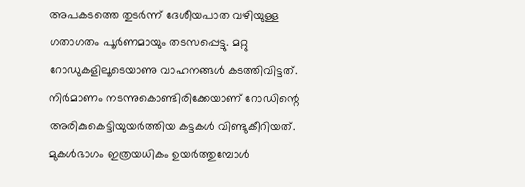അപകടത്തെ തുടര്‍ന്ന് ദേശീയപാത വഴിയുള്ള ഗതാഗതം പൂര്‍ണമായും തടസപ്പെട്ടു. മറ്റു റോഡുകളിലൂടെയാണു വാഹനങ്ങള്‍ കടത്തിവിട്ടത്. നിര്‍മാണം നടന്നുകൊണ്ടിരിക്കേയാണ് റോഡിന്റെ അരികുകെട്ടിയുയര്‍ത്തിയ കട്ടകള്‍ വിണ്ടുകീറിയത്. മുകള്‍ഭാഗം ഇത്രയധികം ഉയര്‍ത്തുമ്പോള്‍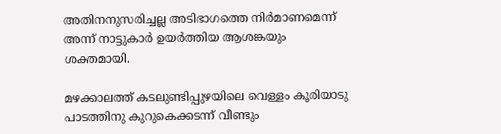അതിനനുസരിച്ചല്ല അടിഭാഗത്തെ നിര്‍മാണമെന്ന് അന്ന് നാട്ടുകാര്‍ ഉയര്‍ത്തിയ ആശങ്കയും ശക്തമായി.

മഴക്കാലത്ത് കടലുണ്ടിപ്പുഴയിലെ വെള്ളം കൂരിയാടു പാടത്തിനു കുറുകെക്കടന്ന് വീണ്ടും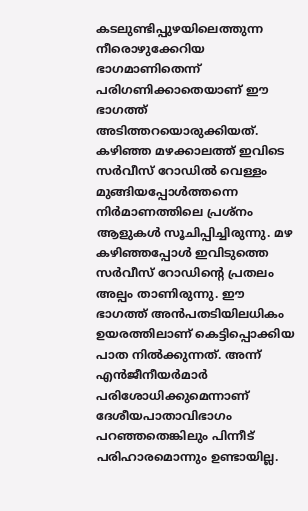കടലുണ്ടിപ്പുഴയിലെത്തുന്ന നീരൊഴുക്കേറിയ ഭാഗമാണിതെന്ന് പരിഗണിക്കാതെയാണ് ഈ ഭാഗത്ത് അടിത്തറയൊരുക്കിയത്. കഴിഞ്ഞ മഴക്കാലത്ത് ഇവിടെ സര്‍വീസ് റോഡില്‍ വെള്ളം മുങ്ങിയപ്പോള്‍ത്തന്നെ നിര്‍മാണത്തിലെ പ്രശ്‌നം ആളുകള്‍ സൂചിപ്പിച്ചിരുന്നു. മഴ കഴിഞ്ഞപ്പോള്‍ ഇവിടുത്തെ സര്‍വീസ് റോഡിന്റെ പ്രതലം അല്പം താണിരുന്നു. ഈ ഭാഗത്ത് അന്‍പതടിയിലധികം ഉയരത്തിലാണ് കെട്ടിപ്പൊക്കിയ പാത നില്‍ക്കുന്നത്. അന്ന് എന്‍ജീനീയര്‍മാര്‍ പരിശോധിക്കുമെന്നാണ് ദേശീയപാതാവിഭാഗം പറഞ്ഞതെങ്കിലും പിന്നീട് പരിഹാരമൊന്നും ഉണ്ടായില്ല.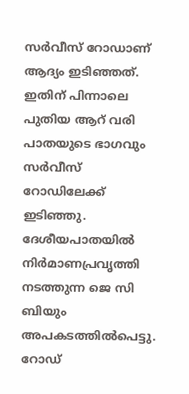സര്‍വീസ് റോഡാണ് ആദ്യം ഇടിഞ്ഞത്. ഇതിന് പിന്നാലെ പുതിയ ആറ് വരി പാതയുടെ ഭാഗവും സര്‍വീസ് റോഡിലേക്ക് ഇടിഞ്ഞു. ദേശീയപാതയില്‍ നിര്‍മാണപ്രവൃത്തി നടത്തുന്ന ജെ സി ബിയും അപകടത്തില്‍പെട്ടു. റോഡ്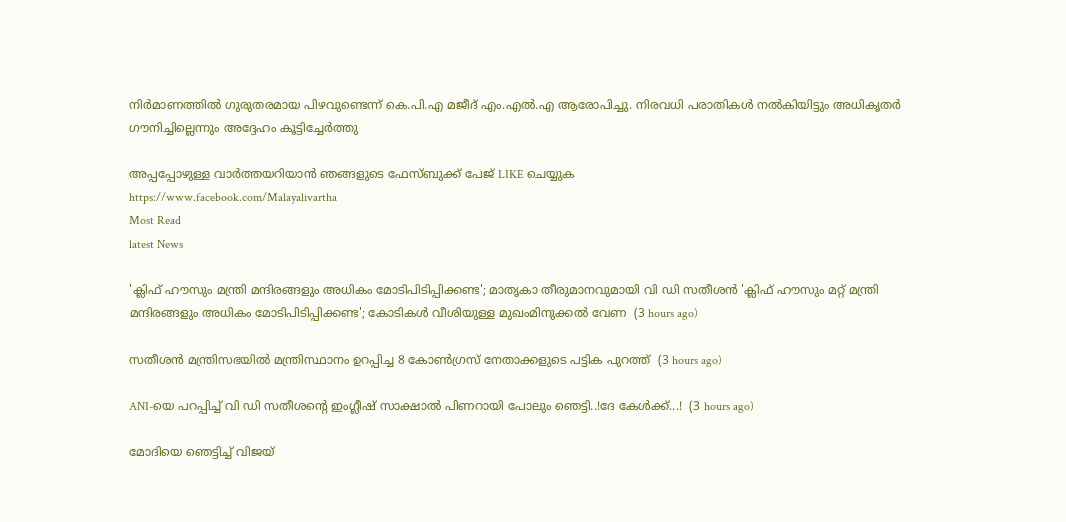നിര്‍മാണത്തില്‍ ഗുരുതരമായ പിഴവുണ്ടെന്ന് കെ.പി.എ മജീദ് എം.എല്‍.എ ആരോപിച്ചു. നിരവധി പരാതികള്‍ നല്‍കിയിട്ടും അധികൃതര്‍ ഗൗനിച്ചില്ലെന്നും അദ്ദേഹം കൂട്ടിച്ചേര്‍ത്തു

അപ്പപ്പോഴുള്ള വാര്‍ത്തയറിയാന്‍ ഞങ്ങളുടെ ഫേസ്‌ബുക്ക്‌ പേജ് LIKE ചെയ്യുക
https://www.facebook.com/Malayalivartha
Most Read
latest News

'ക്ലിഫ് ഹൗസും മന്ത്രി മന്ദിരങ്ങളും അധികം മോടിപിടിപ്പിക്കണ്ട'; മാതൃകാ തീരുമാനവുമായി വി ഡി സതീശൻ 'ക്ലിഫ് ഹൗസും മറ്റ് മന്ത്രി മന്ദിരങ്ങളും അധികം മോടിപിടിപ്പിക്കണ്ട'; കോടികൾ വീശിയുള്ള മുഖംമിനുക്കൽ വേണ  (3 hours ago)

സതീശൻ മന്ത്രിസഭയിൽ മന്ത്രിസ്ഥാനം ഉറപ്പിച്ച 8 കോൺഗ്രസ് നേതാക്കളുടെ പട്ടിക പുറത്ത്  (3 hours ago)

ANI-യെ പറപ്പിച്ച് വി ഡി സതീശന്റെ ഇംഗ്ലീഷ് സാക്ഷാൽ പിണറായി പോലും ഞെട്ടി..!ദേ കേൾക്ക്...!  (3 hours ago)

മോദിയെ ഞെട്ടിച്ച് വിജയ്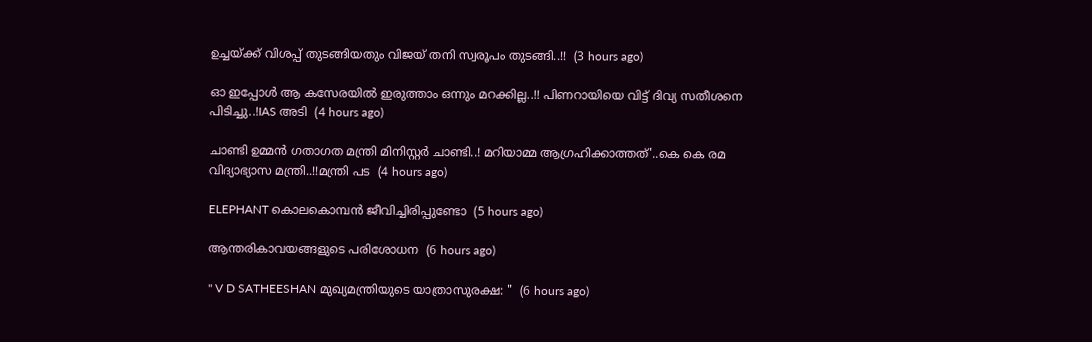ഉച്ചയ്ക്ക് വിശപ്പ് തുടങ്ങിയതും വിജയ് തനി സ്വരൂപം തുടങ്ങി..!!  (3 hours ago)

ഓ ഇപ്പോൾ ആ കസേരയിൽ ഇരുത്താം ഒന്നും മറക്കില്ല..!! പിണറായിയെ വിട്ട് ദിവ്യ സതീശനെ പിടിച്ചു..!IAS അടി  (4 hours ago)

ചാണ്ടി ഉമ്മൻ ഗതാഗത മന്ത്രി മിനിസ്റ്റർ ചാണ്ടി..! മറിയാമ്മ ആഗ്രഹിക്കാത്തത്'..കെ കെ രമ വിദ്യാഭ്യാസ മന്ത്രി..!!മന്ത്രി പട  (4 hours ago)

ELEPHANT കൊലകൊമ്പന്‍ ജീവിച്ചിരിപ്പുണ്ടോ  (5 hours ago)

ആന്തരികാവയങ്ങളുടെ പരിശോധന  (6 hours ago)

" V D SATHEESHAN മുഖ്യമന്ത്രിയുടെ യാത്രാസുരക്ഷ: "  (6 hours ago)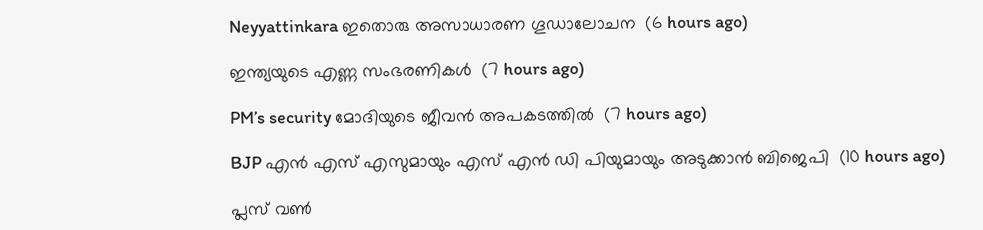Neyyattinkara ഇതൊരു അസാധാരണ ഗൂഡാലോചന  (6 hours ago)

ഇന്ത്യയുടെ എണ്ണ സംഭരണികൾ  (7 hours ago)

PM’s security മോദിയുടെ ജീവൻ അപകടത്തിൽ  (7 hours ago)

BJP എൻ എസ് എസുമായും എസ് എൻ ഡി പിയുമായും അടുക്കാൻ ബിജെപി  (10 hours ago)

പ്ലസ് വൺ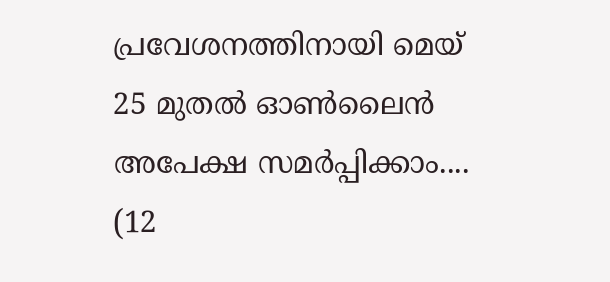പ്രവേശനത്തിനായി മെയ് 25 മുതൽ ഓൺലൈൻ അപേക്ഷ സമർപ്പിക്കാം....  (12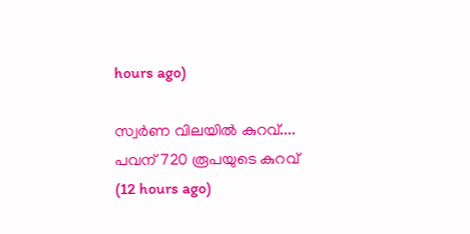hours ago)

സ്വര്‍ണ വിലയിൽ കുറവ്.... പവന് 720 രൂപയുടെ കുറവ്  (12 hours ago)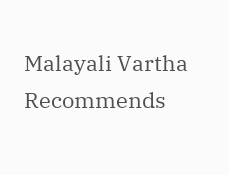Malayali Vartha Recommends